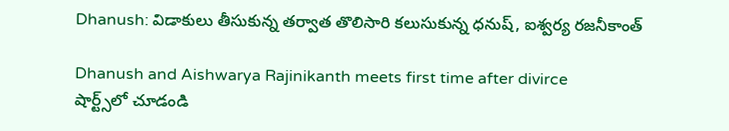Dhanush: విడాకులు తీసుకున్న తర్వాత తొలిసారి కలుసుకున్న ధనుష్, ఐశ్వర్య రజనీకాంత్

Dhanush and Aishwarya Rajinikanth meets first time after divirce
షార్ట్స్‌లో చూడండి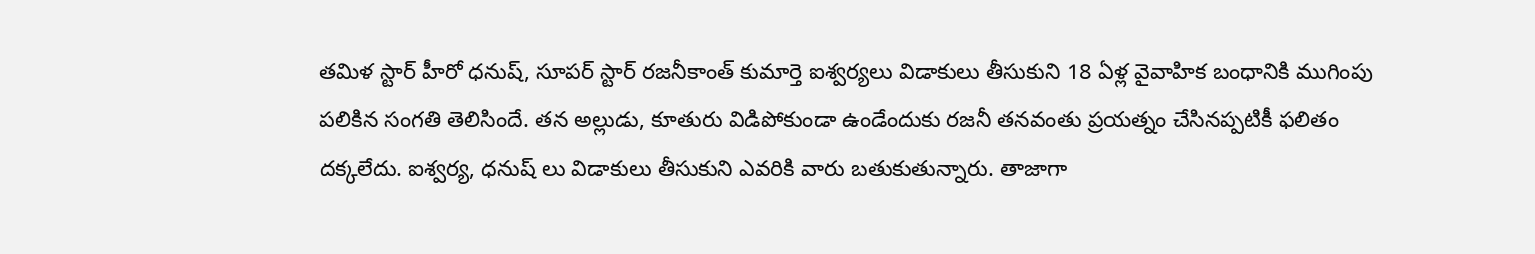తమిళ స్టార్ హీరో ధనుష్, సూపర్ స్టార్ రజనీకాంత్ కుమార్తె ఐశ్వర్యలు విడాకులు తీసుకుని 18 ఏళ్ల వైవాహిక బంధానికి ముగింపు పలికిన సంగతి తెలిసిందే. తన అల్లుడు, కూతురు విడిపోకుండా ఉండేందుకు రజనీ తనవంతు ప్రయత్నం చేసినప్పటికీ ఫలితం దక్కలేదు. ఐశ్వర్య, ధనుష్ లు విడాకులు తీసుకుని ఎవరికి వారు బతుకుతున్నారు. తాజాగా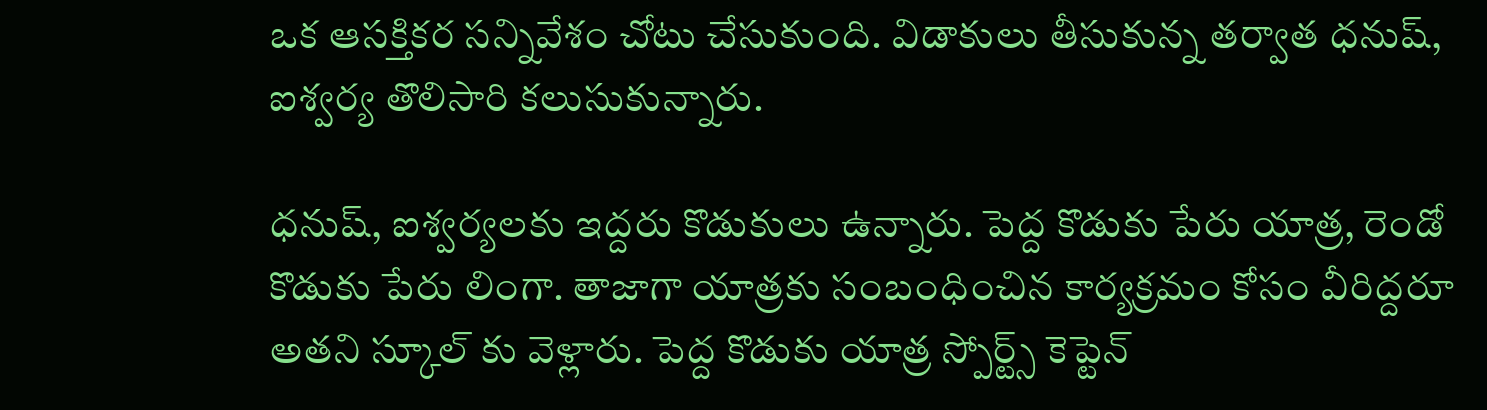ఒక ఆసక్తికర సన్నివేశం చోటు చేసుకుంది. విడాకులు తీసుకున్న తర్వాత ధనుష్, ఐశ్వర్య తొలిసారి కలుసుకున్నారు.

ధనుష్, ఐశ్వర్యలకు ఇద్దరు కొడుకులు ఉన్నారు. పెద్ద కొడుకు పేరు యాత్ర, రెండో కొడుకు పేరు లింగా. తాజాగా యాత్రకు సంబంధించిన కార్యక్రమం కోసం వీరిద్దరూ అతని స్కూల్ కు వెళ్లారు. పెద్ద కొడుకు యాత్ర స్పోర్ట్స్ కెప్టెన్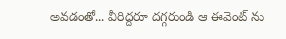అవడంతో... వీరిద్దరూ దగ్గరుండి ఆ ఈవెంట్ ను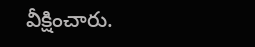వీక్షించారు.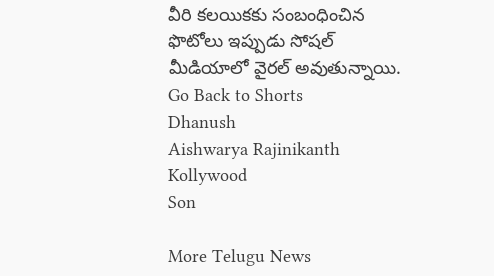వీరి కలయికకు సంబంధించిన ఫొటోలు ఇప్పుడు సోషల్ మీడియాలో వైరల్ అవుతున్నాయి.
Go Back to Shorts
Dhanush
Aishwarya Rajinikanth
Kollywood
Son

More Telugu News